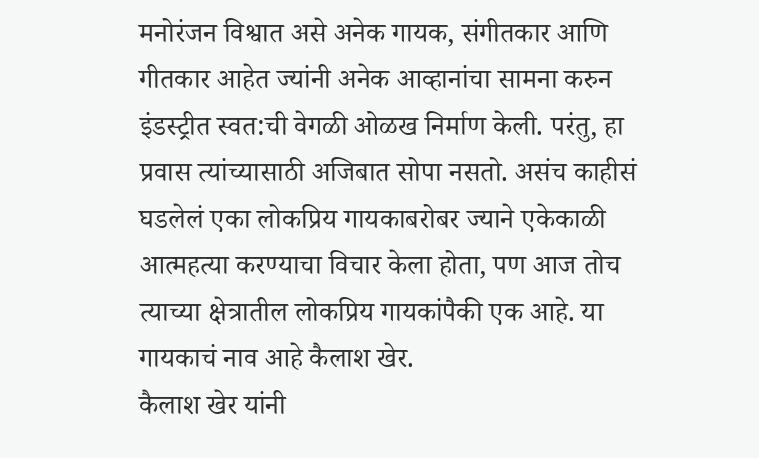मनोरंजन विश्वात असे अनेक गायक, संगीतकार आणि गीतकार आहेत ज्यांनी अनेक आव्हानांचा सामना करुन इंडस्ट्रीत स्वत:ची वेगळी ओळख निर्माण केली. परंतु, हा प्रवास त्यांच्यासाठी अजिबात सोपा नसतो. असंच काहीसं घडलेलं एका लोकप्रिय गायकाबरोबर ज्याने एकेकाळी आत्महत्या करण्याचा विचार केला होता, पण आज तोच त्याच्या क्षेत्रातील लोकप्रिय गायकांपैकी एक आहे. या गायकाचं नाव आहे कैलाश खेर.
कैलाश खेर यांनी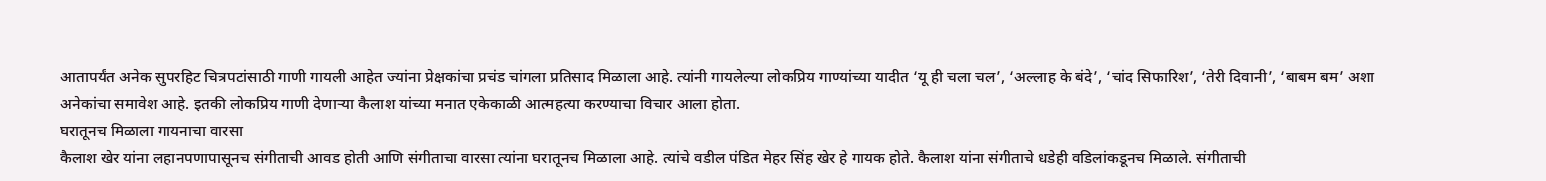आतापर्यंत अनेक सुपरहिट चित्रपटांसाठी गाणी गायली आहेत ज्यांना प्रेक्षकांचा प्रचंड चांगला प्रतिसाद मिळाला आहे. त्यांनी गायलेल्या लोकप्रिय गाण्यांच्या यादीत ‘यू ही चला चल’, ‘अल्लाह के बंदे’, ‘चांद सिफारिश’, ‘तेरी दिवानी’, ‘बाबम बम’ अशा अनेकांचा समावेश आहे. इतकी लोकप्रिय गाणी देणाऱ्या कैलाश यांच्या मनात एकेकाळी आत्महत्या करण्याचा विचार आला होता.
घरातूनच मिळाला गायनाचा वारसा
कैलाश खेर यांना लहानपणापासूनच संगीताची आवड होती आणि संगीताचा वारसा त्यांना घरातूनच मिळाला आहे. त्यांचे वडील पंडित मेहर सिंह खेर हे गायक होते. कैलाश यांना संगीताचे धडेही वडिलांकडूनच मिळाले. संगीताची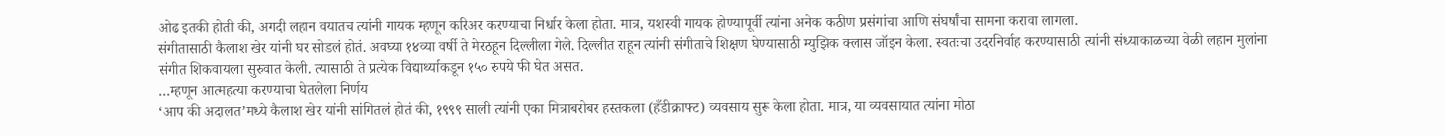ओढ इतकी होती की, अगदी लहान वयातच त्यांनी गायक म्हणून करिअर करण्याचा निर्धार केला होता. मात्र, यशस्वी गायक होण्यापूर्वी त्यांना अनेक कठीण प्रसंगांचा आणि संघर्षांचा सामना करावा लागला.
संगीतासाठी कैलाश खेर यांनी घर सोडलं होतं. अवघ्या १४व्या वर्षी ते मेरठहून दिल्लीला गेले. दिल्लीत राहून त्यांनी संगीताचे शिक्षण घेण्यासाठी म्युझिक क्लास जॉइन केला. स्वतःचा उदरनिर्वाह करण्यासाठी त्यांनी संध्याकाळच्या वेळी लहान मुलांना संगीत शिकवायला सुरुवात केली. त्यासाठी ते प्रत्येक विद्यार्थ्याकडून १५० रुपये फी घेत असत.
…म्हणून आत्महत्या करण्याचा घेतलेला निर्णय
‘आप की अदालत’मध्ये कैलाश खेर यांनी सांगितलं होतं की, १९९९ साली त्यांनी एका मित्राबरोबर हस्तकला (हँडीक्राफ्ट) व्यवसाय सुरू केला होता. मात्र, या व्यवसायात त्यांना मोठा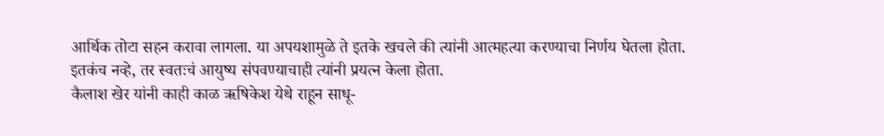आर्थिक तोटा सहन करावा लागला. या अपयशामुळे ते इतके खचले की त्यांनी आत्महत्या करण्याचा निर्णय घेतला होता. इतकंच नव्हे, तर स्वतःचं आयुष्य संपवण्याचाही त्यांनी प्रयत्न केला होता.
कैलाश खेर यांनी काही काळ ऋषिकेश येथे राहून साधू-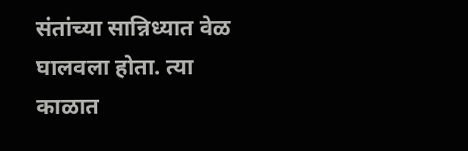संतांच्या सान्निध्यात वेळ घालवला होता. त्या काळात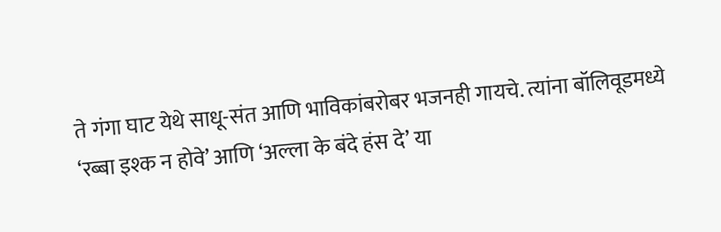ते गंगा घाट येथे साधू-संत आणि भाविकांबरोबर भजनही गायचे. त्यांना बॉलिवूडमध्ये ‘रब्बा इश्क न होवे’ आणि ‘अल्ला के बंदे हंस दे’ या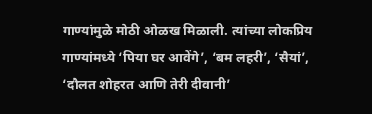गाण्यांमुळे मोठी ओळख मिळाली. त्यांच्या लोकप्रिय गाण्यांमध्ये ‘पिया घर आवेंगे’, ‘बम लहरी’, ‘सैयां’, ‘दौलत शोहरत आणि तेरी दीवानी’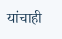यांचाही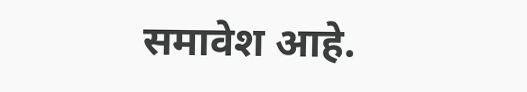समावेश आहे.